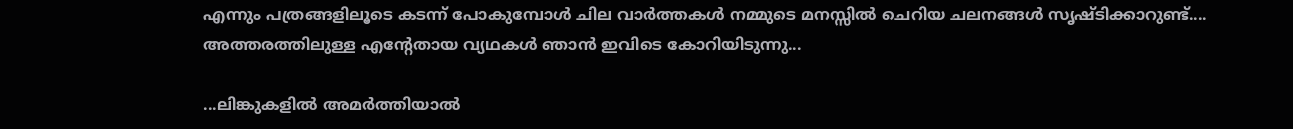എന്നും പത്രങ്ങളിലൂടെ കടന്ന് പോകുമ്പോള്‍ ചില വാര്‍ത്തകള്‍ നമ്മുടെ മനസ്സില്‍ ചെറിയ ചലനങ്ങള്‍ സൃഷ്ടിക്കാറുണ്ട്.... അത്തരത്തിലുള്ള എന്റേതായ വ്യഥകള്‍ ഞാന്‍ ഇവിടെ കോറിയിടുന്നു...

...ലിങ്കുകളില്‍ അമര്‍ത്തിയാല്‍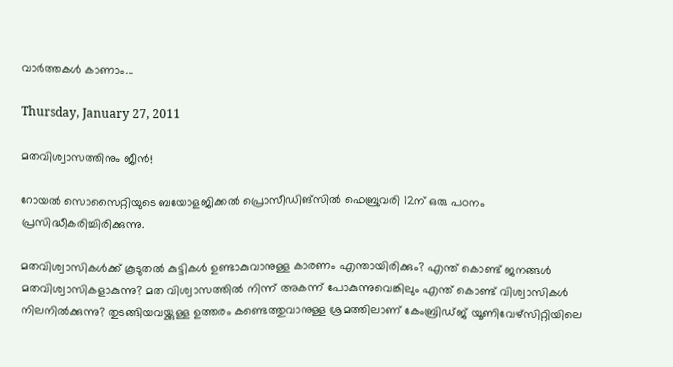വാര്‍ത്തകള്‍ കാണാം...

Thursday, January 27, 2011

മതവിശ്വാസത്തിനും ജീന്‍!

റോയല്‍ സൊസൈറ്റിയുടെ ബയോളജിക്കല്‍ പ്രൊസീഡിങ്സില്‍ ഫെബ്രുവരി 12ന് ഒരു പഠനം പ്രസിദ്ധീകരിച്ചിരിക്കുന്നു.

മതവിശ്വാസികള്‍ക്ക് കൂടുതല്‍ കുട്ടികള്‍ ഉണ്ടാകുവാനുള്ള കാരണം എന്തായിരിക്കും? എന്ത് കൊണ്ട് ജനങ്ങള്‍ മതവിശ്വാസികളാകുന്നു? മത വിശ്വാസത്തില്‍ നിന്ന് അകന്ന് പോകുന്നുവെങ്കിലും എന്ത് കൊണ്ട് വിശ്വാസികള്‍ നിലനില്‍ക്കുന്നു? തുടങ്ങിയവയ്ക്കുള്ള ഉത്തരം കണ്ടെത്തുവാനുള്ള ശ്രമത്തിലാണ് കേംബ്രിഡ്ജ് യൂണിവേഴ്സിറ്റിയിലെ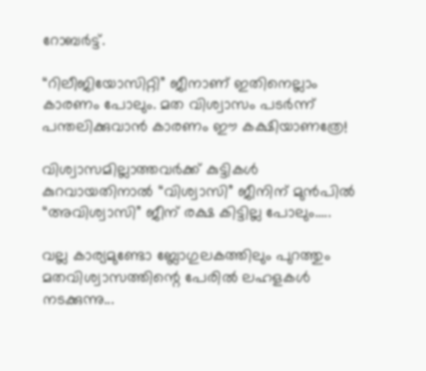റോബര്‍ട്ട്.

“റിലീജിയോസിറ്റി” ജീനാണ് ഇതിനെല്ലാം കാരണം പോലും. മത വിശ്വാസം പടര്‍ന്ന് പന്തലിക്കുവാന്‍ കാരണം ഈ കക്ഷിയാണത്രേ!

വിശ്വാസമില്ലാത്തവര്‍ക്ക് കുട്ടികള്‍ കുറവായതിനാല്‍ “വിശ്വാസി” ജീനിന് മുന്‍പില്‍ “അവിശ്വാസി” ജീന് രക്ഷ കിട്ടില്ല പോലും.....

വല്ല കാര്യമുണ്ടോ ബ്ലോഗുലകത്തിലും പുറത്തും മതവിശ്വാസത്തിന്റെ പേരില്‍ ലഹളകള്‍ നടക്കുന്നു...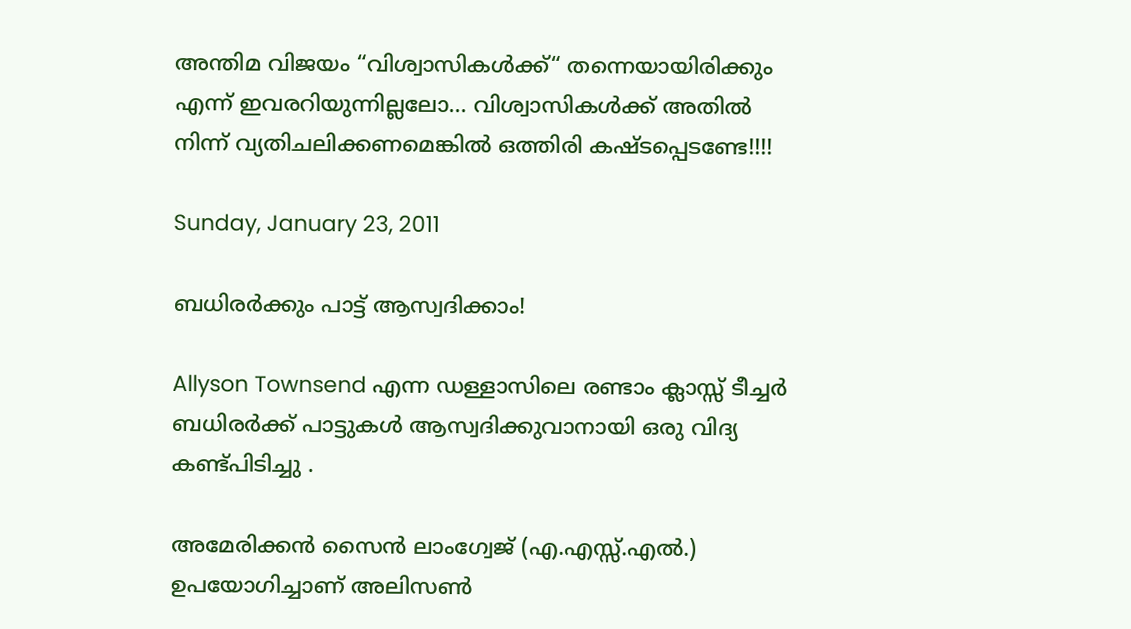അന്തിമ വിജയം “വിശ്വാസികള്‍ക്ക്“ തന്നെയായിരിക്കും എന്ന് ഇവരറിയുന്നില്ലലോ... വിശ്വാസികള്‍ക്ക് അതില്‍ നിന്ന് വ്യതിചലിക്കണമെങ്കില്‍ ഒത്തിരി കഷ്ടപ്പെടണ്ടേ!!!!

Sunday, January 23, 2011

ബധിരര്‍ക്കും പാട്ട് ആസ്വദിക്കാം!

Allyson Townsend എന്ന ഡള്ളാസിലെ രണ്ടാം ക്ലാസ്സ് ടീച്ചര്‍ ബധിരര്‍ക്ക് പാട്ടുകള്‍ ആസ്വദിക്കുവാനായി ഒരു വിദ്യ കണ്ട്പിടിച്ചു .

അമേരിക്കന്‍ സൈന്‍ ലാംഗ്വേജ് (എ.എസ്സ്.എല്‍.) ഉപയോഗിച്ചാണ് അലിസണ്‍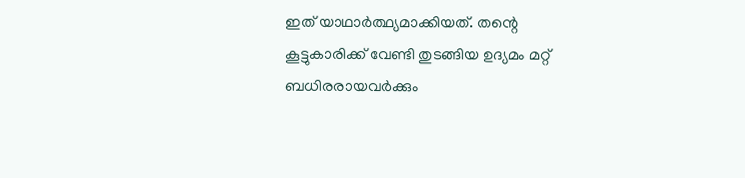ഇത് യാഥാര്‍ത്ഥ്യമാക്കിയത്. തന്റെ കൂട്ടുകാരിക്ക് വേണ്ടി തുടങ്ങിയ ഉദ്യമം മറ്റ് ബധിരരായവര്‍ക്കും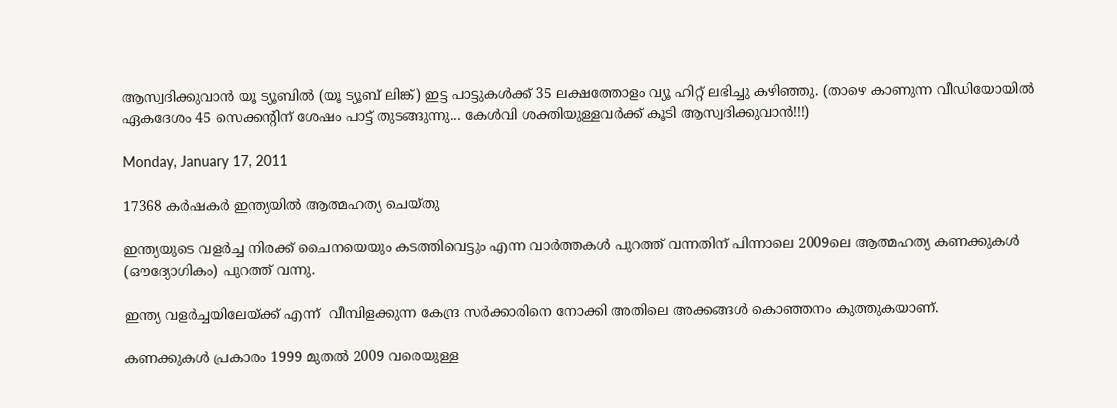ആസ്വദിക്കുവാന്‍ യൂ ട്യൂബില്‍ (യൂ ട്യൂബ് ലിങ്ക്) ഇട്ട പാട്ടുകള്‍ക്ക് 35 ലക്ഷത്തോളം വ്യൂ ഹിറ്റ് ലഭിച്ചു കഴിഞ്ഞു. (താഴെ കാണുന്ന വീഡിയോയില്‍ ഏകദേശം 45 സെക്കന്റിന് ശേഷം പാട്ട് തുടങ്ങുന്നു... കേള്‍വി ശക്തിയുള്ളവര്‍ക്ക് കൂടി ആസ്വദിക്കുവാന്‍!!!)

Monday, January 17, 2011

17368 കര്‍ഷകര്‍ ഇന്ത്യയില്‍ ആത്മഹത്യ ചെയ്തു

ഇന്ത്യയുടെ വളര്‍ച്ച നിരക്ക് ചൈനയെയും കടത്തിവെട്ടും എന്ന വാര്‍ത്തകള്‍ പുറത്ത് വന്നതിന് പിന്നാലെ 2009ലെ ആത്മഹത്യ കണക്കുകള്‍ (ഔദ്യോഗികം) പുറത്ത് വന്നു.

ഇന്ത്യ വളര്‍ച്ചയിലേയ്ക്ക് എന്ന്  വീമ്പിളക്കുന്ന കേന്ദ്ര സര്‍ക്കാരിനെ നോക്കി അതിലെ അക്കങ്ങള്‍ കൊഞ്ഞനം കുത്തുകയാണ്.

കണക്കുകള്‍ പ്രകാരം 1999 മുതല്‍ 2009 വരെയുള്ള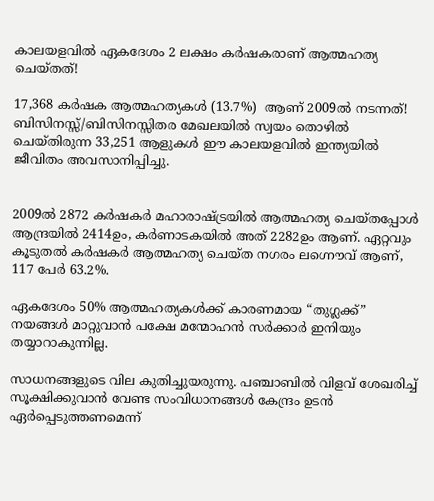കാലയളവില്‍ ഏകദേശം 2 ലക്ഷം കര്‍ഷകരാണ് ആത്മഹത്യ ചെയ്തത്!

17,368 കര്‍ഷക ആത്മഹത്യകള്‍ (13.7%)  ആണ് 2009ല്‍ നടന്നത്! ബിസിനസ്സ്/ബിസിനസ്സിതര മേഖലയില്‍ സ്വയം തൊഴില്‍ ചെയ്തിരുന്ന 33,251 ആളുകള്‍ ഈ കാലയളവില്‍ ഇന്ത്യയില്‍ ജീവിതം അവസാനിപ്പിച്ചു.


2009ല്‍ 2872 കര്‍ഷകര്‍ മഹാരാഷ്ട്രയില്‍ ആത്മഹത്യ ചെയ്തപ്പോള്‍ ആന്ദ്രയില്‍ 2414ഉം, കര്‍ണാടകയില്‍ അത് 2282ഉം ആണ്. ഏറ്റവും കൂടുതല്‍ കര്‍ഷകര്‍ ആത്മഹത്യ ചെയ്ത നഗരം ലഗ്നൌവ് ആണ്, 117 പേര്‍ 63.2%.

ഏകദേശം 50% ആത്മഹത്യകള്‍ക്ക് കാരണമായ “തുഗ്ലക്ക്” നയങ്ങള്‍ മാറ്റുവാന്‍ പക്ഷേ മന്മോഹന്‍ സര്‍ക്കാര്‍ ഇനിയും തയ്യാറാകുന്നില്ല.

സാധനങ്ങളുടെ വില കുതിച്ചുയരുന്നു. പഞ്ചാബില്‍ വിളവ് ശേഖരിച്ച് സൂക്ഷിക്കുവാന്‍ വേണ്ട സംവിധാനങ്ങള്‍ കേന്ദ്രം ഉടന്‍ ഏര്‍പ്പെടുത്തണമെന്ന്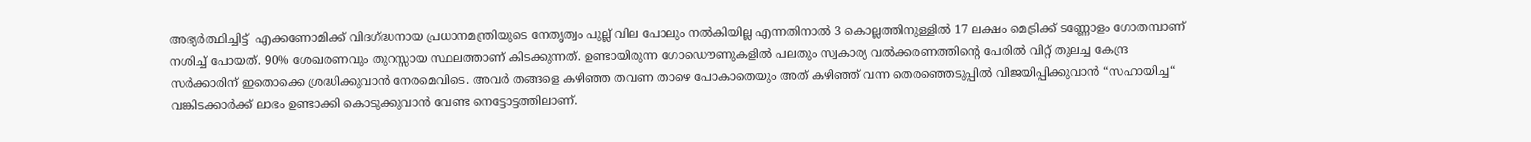അഭ്യര്‍ത്ഥിച്ചിട്ട്  എക്കണോമിക്ക് വിദഗ്ദ്ധനായ പ്രധാനമന്ത്രിയുടെ നേതൃത്വം പുല്ല് വില പോലും നല്‍കിയില്ല എന്നതിനാല്‍ 3 കൊല്ലത്തിനുള്ളില്‍ 17 ലക്ഷം മെട്രിക്ക് ടണ്ണോളം ഗോതമ്പാണ് നശിച്ച് പോയത്. 90% ശേഖരണവും തുറസ്സായ സ്ഥലത്താണ് കിടക്കുന്നത്. ഉണ്ടായിരുന്ന ഗോഡൌണുകളില്‍ പലതും സ്വകാര്യ വല്‍ക്കരണത്തിന്റെ പേരില്‍ വിറ്റ് തുലച്ച കേന്ദ്ര സര്‍ക്കാരിന് ഇതൊക്കെ ശ്രദ്ധിക്കുവാന്‍ നേരമെവിടെ. അവര്‍ തങ്ങളെ കഴിഞ്ഞ തവണ താഴെ പോകാതെയും അത് കഴിഞ്ഞ് വന്ന തെരഞ്ഞെടുപ്പില്‍ വിജയിപ്പിക്കുവാന്‍ “സഹായിച്ച“ വങ്കിടക്കാര്‍ക്ക് ലാഭം ഉണ്ടാക്കി കൊടുക്കുവാന്‍ വേണ്ട നെട്ടോട്ടത്തിലാണ്.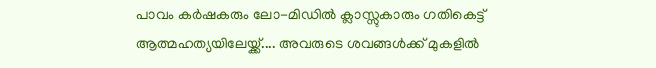പാവം കര്‍ഷകരും ലോ-മിഡില്‍ ക്ലാസ്സുകാരും ഗതികെട്ട് ആത്മഹത്യയിലേയ്ക്ക്.... അവരുടെ ശവങ്ങള്‍ക്ക് മുകളില്‍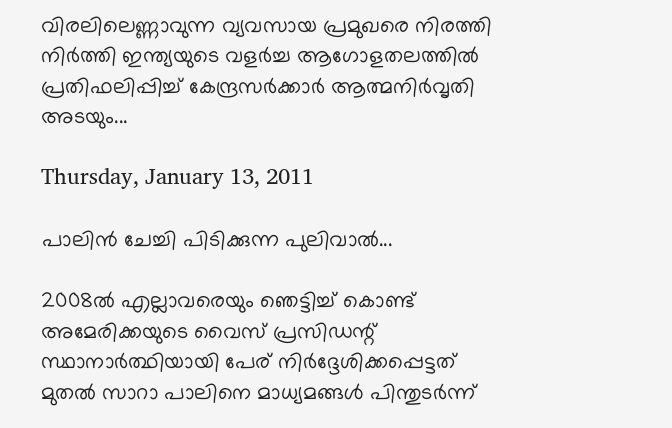വിരലിലെണ്ണാവുന്ന വ്യവസായ പ്രമുഖരെ നിരത്തി നിര്‍ത്തി ഇന്ത്യയുടെ വളര്‍ച്ച ആഗോളതലത്തില്‍ പ്രതിഫലിപ്പിച്ച് കേന്ദ്രസര്‍ക്കാര്‍ ആത്മനിര്‍വൃതി അടയും...

Thursday, January 13, 2011

പാലിന്‍ ചേച്ചി പിടിക്കുന്ന പുലിവാല്‍...

2008ല്‍ എല്ലാവരെയും ഞെട്ടിച്ച് കൊണ്ട് അമേരിക്കയുടെ വൈസ് പ്രസിഡന്റ് സ്ഥാനാര്‍ത്ഥിയായി പേര് നിര്‍ദ്ദേശിക്കപ്പെട്ടത് മുതല്‍ സാറാ പാലിനെ മാധ്യമങ്ങള്‍ പിന്തുടര്‍ന്ന്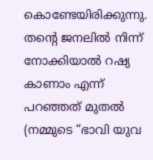കൊണ്ടേയിരിക്കുന്നു. തന്റെ ജനലില്‍ നിന്ന് നോക്കിയാല്‍ റഷ്യ കാണാം എന്ന് പറഞ്ഞത് മുതല്‍ (നമ്മുടെ “ഭാവി യുവ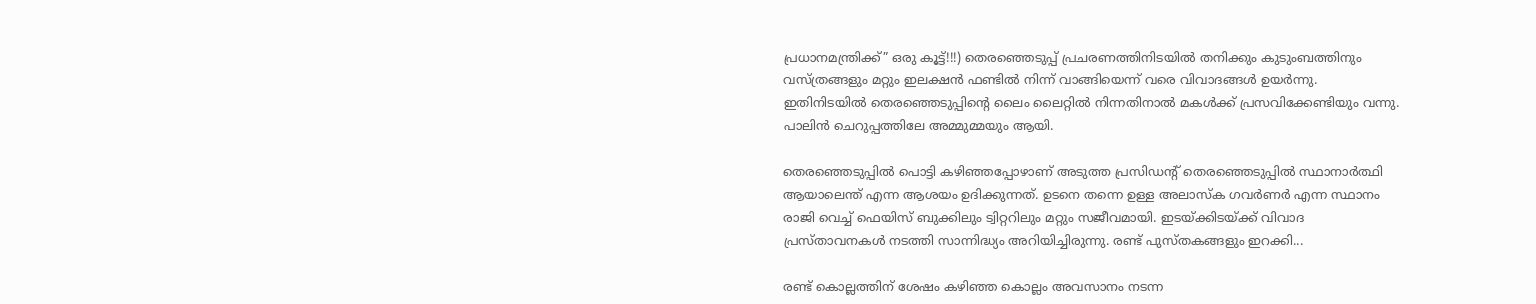പ്രധാനമന്ത്രിക്ക്” ഒരു കൂട്ട്!!!) തെരഞ്ഞെടുപ്പ് പ്രചരണത്തിനിടയില്‍ തനിക്കും കുടുംബത്തിനും വസ്ത്രങ്ങളും മറ്റും ഇലക്ഷന്‍ ഫണ്ടില്‍ നിന്ന് വാങ്ങിയെന്ന് വരെ വിവാദങ്ങള്‍ ഉയര്‍ന്നു. ഇതിനിടയില്‍ തെരഞ്ഞെടുപ്പിന്റെ ലൈം ലൈറ്റില്‍ നിന്നതിനാല്‍ മകള്‍ക്ക് പ്രസവിക്കേണ്ടിയും വന്നു. പാലിന്‍ ചെറുപ്പത്തിലേ അമ്മുമ്മയും ആയി.

തെരഞ്ഞെടുപ്പില്‍ പൊട്ടി കഴിഞ്ഞപ്പോഴാണ് അടുത്ത പ്രസിഡന്റ് തെരഞ്ഞെടുപ്പില്‍ സ്ഥാനാര്‍ത്ഥി ആയാലെന്ത് എന്ന ആശയം ഉദിക്കുന്നത്. ഉടനെ തന്നെ ഉള്ള അലാസ്ക ഗവര്‍ണര്‍ എന്ന സ്ഥാനം രാജി വെച്ച് ഫെയിസ് ബുക്കിലും ട്വിറ്ററിലും മറ്റും സജീവമായി. ഇടയ്ക്കിടയ്ക്ക് വിവാദ പ്രസ്താവനകള്‍ നടത്തി സാന്നിദ്ധ്യം അറിയിച്ചിരുന്നു. രണ്ട് പുസ്തകങ്ങളും ഇറക്കി...

രണ്ട് കൊല്ലത്തിന് ശേഷം കഴിഞ്ഞ കൊല്ലം അവസാനം നടന്ന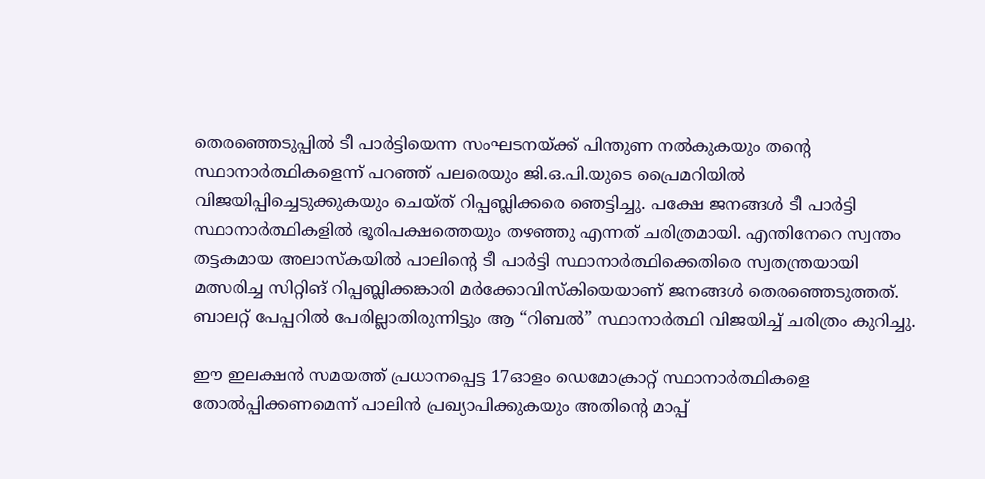തെരഞ്ഞെടുപ്പില്‍ ടീ പാര്‍ട്ടിയെന്ന സംഘടനയ്ക്ക് പിന്തുണ നല്‍കുകയും തന്റെ സ്ഥാനാര്‍ത്ഥികളെന്ന് പറഞ്ഞ് പലരെയും ജി.ഒ.പി.യുടെ പ്രൈമറിയില്‍ വിജയിപ്പിച്ചെടുക്കുകയും ചെയ്ത് റിപ്പബ്ലിക്കരെ ഞെട്ടിച്ചു. പക്ഷേ ജനങ്ങള്‍ ടീ പാര്‍ട്ടി സ്ഥാനാര്‍ത്ഥികളില്‍ ഭൂരിപക്ഷത്തെയും തഴഞ്ഞു എന്നത് ചരിത്രമായി. എന്തിനേറെ സ്വന്തം തട്ടകമായ അലാസ്കയില്‍ പാലിന്റെ ടീ പാര്‍ട്ടി സ്ഥാനാര്‍ത്ഥിക്കെതിരെ സ്വതന്ത്രയായി മത്സരിച്ച സിറ്റിങ് റിപ്പബ്ലിക്കങ്കാരി മര്‍ക്കോവിസ്കിയെയാണ് ജനങ്ങള്‍ തെരഞ്ഞെടുത്തത്. ബാലറ്റ് പേപ്പറില്‍ പേരില്ലാതിരുന്നിട്ടും ആ “റിബല്‍” സ്ഥാനാര്‍ത്ഥി വിജയിച്ച് ചരിത്രം കുറിച്ചു.

ഈ ഇലക്ഷന്‍ സമയത്ത് പ്രധാനപ്പെട്ട 17ഓളം ഡെമോക്രാറ്റ് സ്ഥാനാര്‍ത്ഥികളെ തോല്‍പ്പിക്കണമെന്ന് പാലിന്‍ പ്രഖ്യാപിക്കുകയും അതിന്റെ മാപ്പ്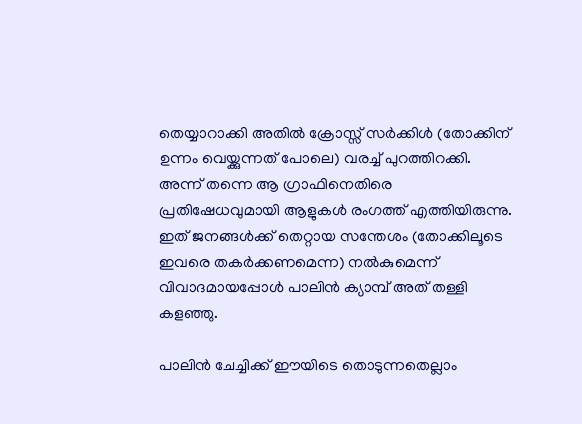തെയ്യാറാക്കി അതില്‍ ക്രോസ്സ് സര്‍ക്കിള്‍ (തോക്കിന് ഉന്നം വെയ്ക്കുന്നത് പോലെ) വരച്ച് പുറത്തിറക്കി. അന്ന് തന്നെ ആ ഗ്രാഫിനെതിരെ  പ്രതിഷേധവുമായി ആളുകള്‍ രംഗത്ത് എത്തിയിരുന്നു. ഇത് ജനങ്ങള്‍ക്ക് തെറ്റായ സന്തേശം (തോക്കിലൂടെ ഇവരെ തകര്‍ക്കണമെന്ന) നല്‍കുമെന്ന് വിവാദമായപ്പോള്‍ പാലിന്‍ ക്യാമ്പ് അത് തള്ളി കളഞ്ഞു.

പാലിന്‍ ചേച്ചിക്ക് ഈയിടെ തൊടുന്നതെല്ലാം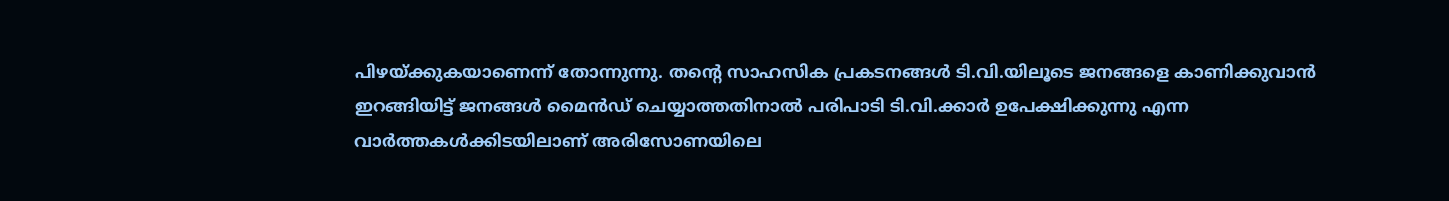പിഴയ്ക്കുകയാണെന്ന് തോന്നുന്നു. തന്റെ സാഹസിക പ്രകടനങ്ങള്‍ ടി.വി.യിലൂടെ ജനങ്ങളെ കാണിക്കുവാന്‍ ഇറങ്ങിയിട്ട് ജനങ്ങള്‍ മൈന്‍ഡ് ചെയ്യാത്തതിനാല്‍ പരിപാടി ടി.വി.ക്കാര്‍ ഉപേക്ഷിക്കുന്നു എന്ന വാര്‍ത്തകള്‍ക്കിടയിലാണ് അരിസോണയിലെ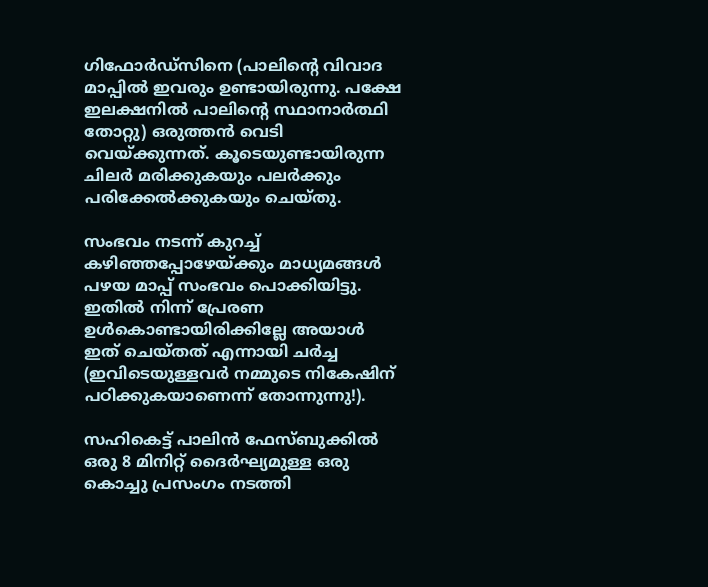ഗിഫോര്‍ഡ്സിനെ (പാലിന്റെ വിവാദ മാപ്പില്‍ ഇവരും ഉണ്ടായിരുന്നു. പക്ഷേ ഇലക്ഷനില്‍ പാലിന്റെ സ്ഥാനാര്‍ത്ഥി തോറ്റു) ഒരുത്തന്‍ വെടി വെയ്ക്കുന്നത്. കൂടെയുണ്ടായിരുന്ന ചിലര്‍ മരിക്കുകയും പലര്‍ക്കും പരിക്കേല്‍ക്കുകയും ചെയ്തു.

സംഭവം നടന്ന് കുറച്ച് കഴിഞ്ഞപ്പോഴേയ്ക്കും മാധ്യമങ്ങള്‍ പഴയ മാപ്പ് സംഭവം പൊക്കിയിട്ടു. ഇതില്‍ നിന്ന് പ്രേരണ ഉള്‍കൊണ്ടായിരിക്കില്ലേ അയാള്‍ ഇത് ചെയ്തത് എന്നായി ചര്‍ച്ച (ഇവിടെയുള്ളവര്‍ നമ്മുടെ നികേഷിന് പഠിക്കുകയാണെന്ന് തോന്നുന്നു!).

സഹികെട്ട് പാലിന്‍ ഫേസ്ബുക്കില്‍ ഒരു 8 മിനിറ്റ് ദൈര്‍ഘ്യമുള്ള ഒരു കൊച്ചു പ്രസംഗം നടത്തി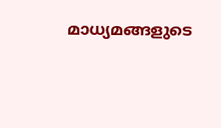മാധ്യമങ്ങളുടെ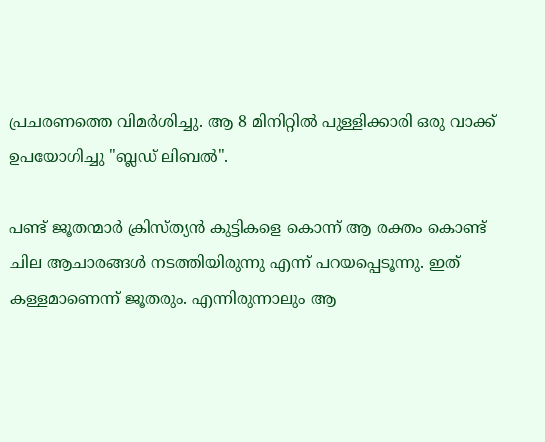പ്രചരണത്തെ വിമര്‍ശിച്ചു. ആ 8 മിനിറ്റില്‍ പുള്ളിക്കാരി ഒരു വാക്ക് ഉപയോഗിച്ചു "ബ്ലഡ് ലിബല്‍".

പണ്ട് ജൂതന്മാര്‍ ക്രിസ്ത്യന്‍ കുട്ടികളെ കൊന്ന് ആ രക്തം കൊണ്ട് ചില ആചാരങ്ങള്‍ നടത്തിയിരുന്നു എന്ന് പറയപ്പെടൂന്നു. ഇത് കള്ളമാണെന്ന് ജൂതരും. എന്നിരുന്നാലും ആ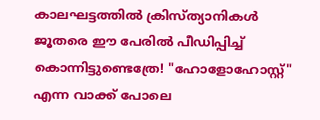കാലഘട്ടത്തില്‍ ക്രിസ്ത്യാനികള്‍ ജൂതരെ ഈ പേരില്‍ പീഡിപ്പിച്ച് കൊന്നിട്ടുണ്ടെത്രേ! "ഹോളോഹോസ്റ്റ്" എന്ന വാക്ക് പോലെ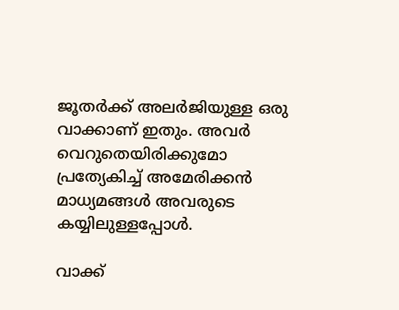ജൂതര്‍ക്ക് അലര്‍ജിയുള്ള ഒരു വാക്കാണ് ഇതും. അവര്‍ വെറുതെയിരിക്കുമോ പ്രത്യേകിച്ച് അമേരിക്കന്‍ മാധ്യമങ്ങള്‍ അവരുടെ കയ്യിലുള്ളപ്പോള്‍.

വാക്ക്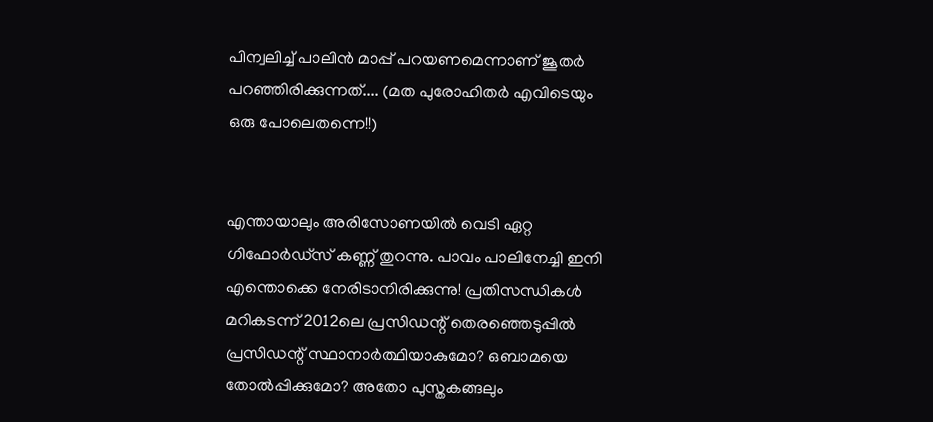പിന്വലിച്ച് പാലിന്‍ മാപ്പ് പറയണമെന്നാണ് ജൂതര്‍ പറഞ്ഞിരിക്കുന്നത്.... (മത പുരോഹിതര്‍ എവിടെയും ഒരു പോലെതന്നെ!!)


എന്തായാലും അരിസോണയില്‍ വെടി ഏറ്റ ഗിഫോര്‍ഡ്സ് കണ്ണ് തുറന്നു. പാവം പാലിനേച്ചി ഇനി എന്തൊക്കെ നേരിടാനിരിക്കുന്നു! പ്രതിസന്ധികള്‍ മറികടന്ന് 2012ലെ പ്രസിഡന്റ് തെരഞ്ഞെടുപ്പില്‍ പ്രസിഡന്റ് സ്ഥാനാര്‍ത്ഥിയാകുമോ? ഒബാമയെ തോല്‍പ്പിക്കുമോ? അതോ പുസ്തകങ്ങലും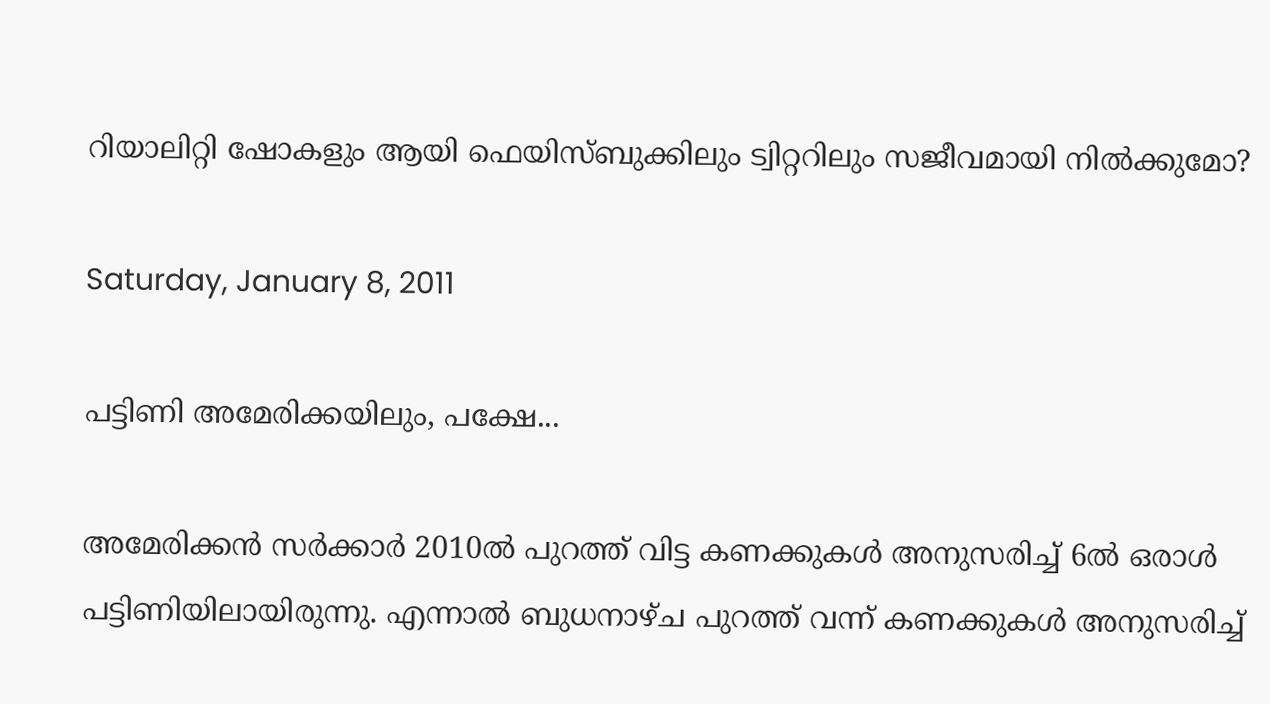റിയാലിറ്റി ഷോകളും ആയി ഫെയിസ്ബുക്കിലും ട്വിറ്ററിലും സജീവമായി നില്‍ക്കുമോ?

Saturday, January 8, 2011

പട്ടിണി അമേരിക്കയിലും, പക്ഷേ...

അമേരിക്കന്‍ സര്‍ക്കാര്‍ 2010ല്‍ പുറത്ത് വിട്ട കണക്കുകള്‍ അനുസരിച്ച് 6ല്‍ ഒരാള്‍ പട്ടിണിയിലായിരുന്നു. എന്നാല്‍ ബുധനാഴ്ച പുറത്ത് വന്ന് കണക്കുകള്‍ അനുസരിച്ച്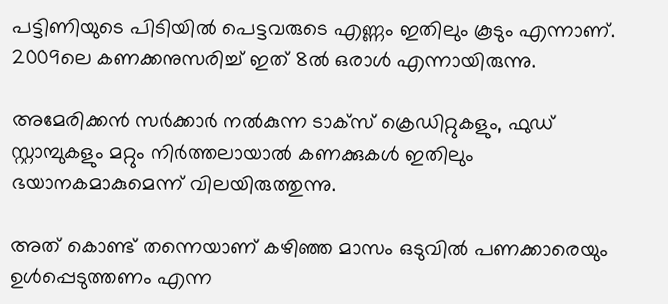പട്ടിണിയുടെ പിടിയില്‍ പെട്ടവരുടെ എണ്ണം ഇതിലും കൂടും എന്നാണ്. 2009ലെ കണക്കനുസരിച്ച് ഇത് 8ല്‍ ഒരാള്‍ എന്നായിരുന്നു.

അമേരിക്കന്‍ സര്‍ക്കാര്‍ നല്‍കുന്ന ടാക്സ് ക്രെഡിറ്റുകളും, ഫുഡ് സ്റ്റാമ്പുകളും മറ്റും നിര്‍ത്തലായാല്‍ കണക്കുകള്‍ ഇതിലും ഭയാനകമാകുമെന്ന് വിലയിരുത്തുന്നു.

അത് കൊണ്ട് തന്നെയാണ് കഴിഞ്ഞ മാസം ഒടുവില്‍ പണക്കാരെയും ഉള്‍പ്പെടുത്തണം എന്ന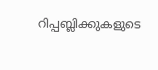റിപ്പബ്ലിക്കുകളുടെ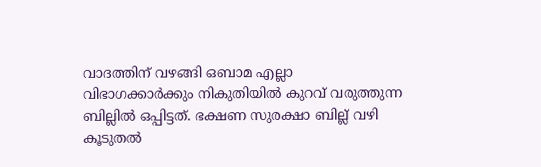വാദത്തിന് വഴങ്ങി ഒബാമ എല്ലാ വിഭാഗക്കാര്‍ക്കും നികുതിയില്‍ കുറവ് വരുത്തുന്ന ബില്ലില്‍ ഒപ്പിട്ടത്. ഭക്ഷണ സുരക്ഷാ ബില്ല് വഴി കൂടുതല്‍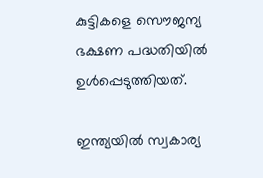കുട്ടികളെ സൌജന്യ ഭക്ഷണ പദ്ധതിയില്‍ ഉള്‍പ്പെടുത്തിയത്.

ഇന്ത്യയില്‍ സ്വകാര്യ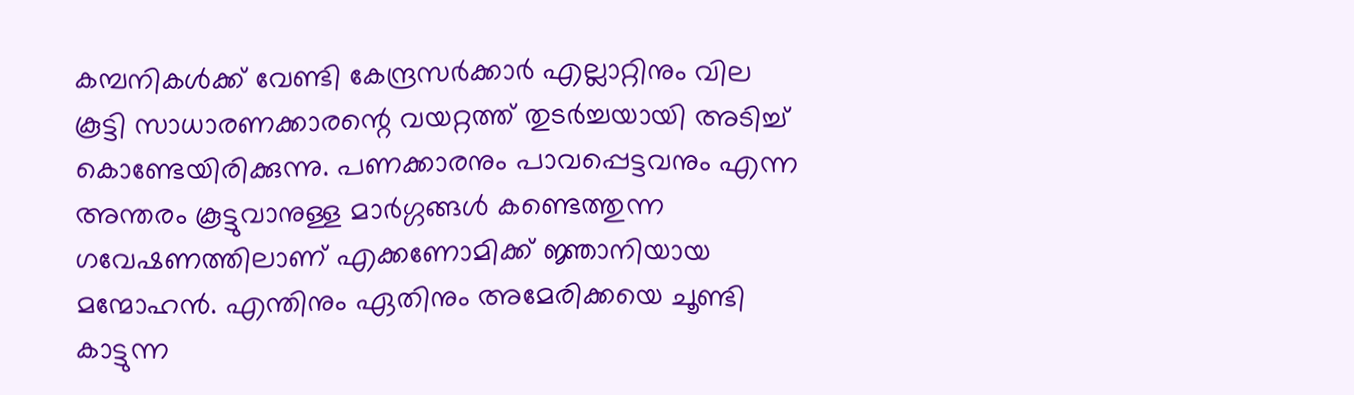കമ്പനികള്‍ക്ക് വേണ്ടി കേന്ദ്രസര്‍ക്കാര്‍ എല്ലാറ്റിനും വില കൂട്ടി സാധാരണക്കാരന്റെ വയറ്റത്ത് തുടര്‍ച്ചയായി അടിച്ച് കൊണ്ടേയിരിക്കുന്നു. പണക്കാരനും പാവപ്പെട്ടവനും എന്ന അന്തരം കൂട്ടുവാനുള്ള മാര്‍ഗ്ഗങ്ങള്‍ കണ്ടെത്തുന്ന ഗവേഷണത്തിലാണ് എക്കണോമിക്ക് ജ്ഞാനിയായ മന്മോഹന്‍. എന്തിനും ഏതിനും അമേരിക്കയെ ചൂണ്ടി കാട്ടുന്ന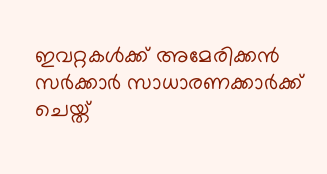ഇവറ്റകള്‍ക്ക് അമേരിക്കന്‍ സര്‍ക്കാര്‍ സാധാരണക്കാര്‍ക്ക് ചെയ്ത്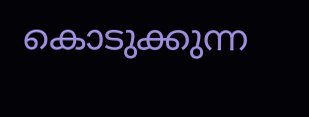കൊടുക്കുന്ന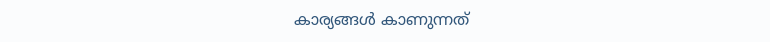കാര്യങ്ങള്‍ കാണുന്നത്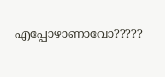എപ്പോഴാണാവോ?????